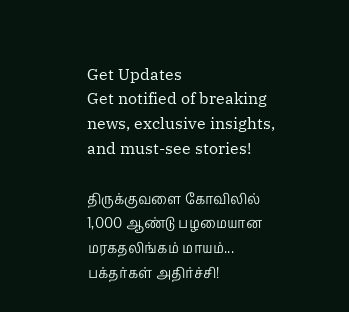Get Updates
Get notified of breaking news, exclusive insights, and must-see stories!

திருக்குவளை கோவிலில் 1,000 ஆண்டு பழமையான மரகதலிங்கம் மாயம்... பக்தர்கள் அதிர்ச்சி!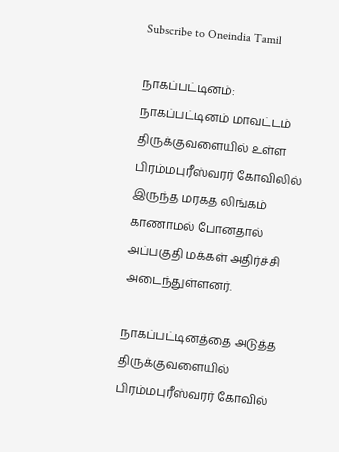Subscribe to Oneindia Tamil

நாகப்பட்டினம்: நாகப்பட்டினம் மாவட்டம் திருக்குவளையில் உள்ள பிரம்மபுரீஸ்வரர் கோவிலில் இருந்த மரகத லிங்கம் காணாமல் போனதால் அப்பகுதி மக்கள் அதிர்ச்சி அடைந்துள்ளனர்.

நாகப்பட்டினத்தை அடுத்த திருக்குவளையில் பிரம்மபுரீஸ்வரர் கோவில்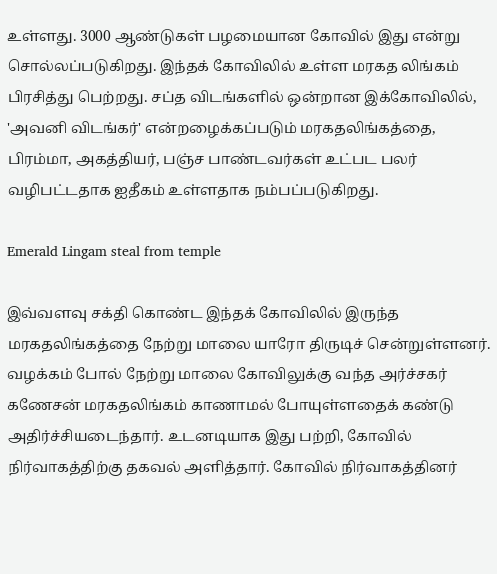உள்ளது. 3000 ஆண்டுகள் பழமையான கோவில் இது என்று சொல்லப்படுகிறது. இந்தக் கோவிலில் உள்ள மரகத லிங்கம் பிரசித்து பெற்றது. சப்த விடங்களில் ஒன்றான இக்கோவிலில், 'அவனி விடங்கர்' என்றழைக்கப்படும் மரகதலிங்கத்தை, பிரம்மா, அகத்தியர், பஞ்ச பாண்டவர்கள் உட்பட பலர் வழிபட்டதாக ஐதீகம் உள்ளதாக நம்பப்படுகிறது.

Emerald Lingam steal from temple

இவ்வளவு சக்தி கொண்ட இந்தக் கோவிலில் இருந்த மரகதலிங்கத்தை நேற்று மாலை யாரோ திருடிச் சென்றுள்ளனர். வழக்கம் போல் நேற்று மாலை கோவிலுக்கு வந்த அர்ச்சகர் கணேசன் மரகதலிங்கம் காணாமல் போயுள்ளதைக் கண்டு அதிர்ச்சியடைந்தார். உடனடியாக இது பற்றி, கோவில் நிர்வாகத்திற்கு தகவல் அளித்தார். கோவில் நிர்வாகத்தினர்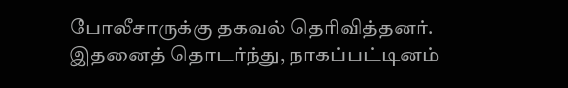போலீசாருக்கு தகவல் தெரிவித்தனர். இதனைத் தொடர்ந்து, நாகப்பட்டினம்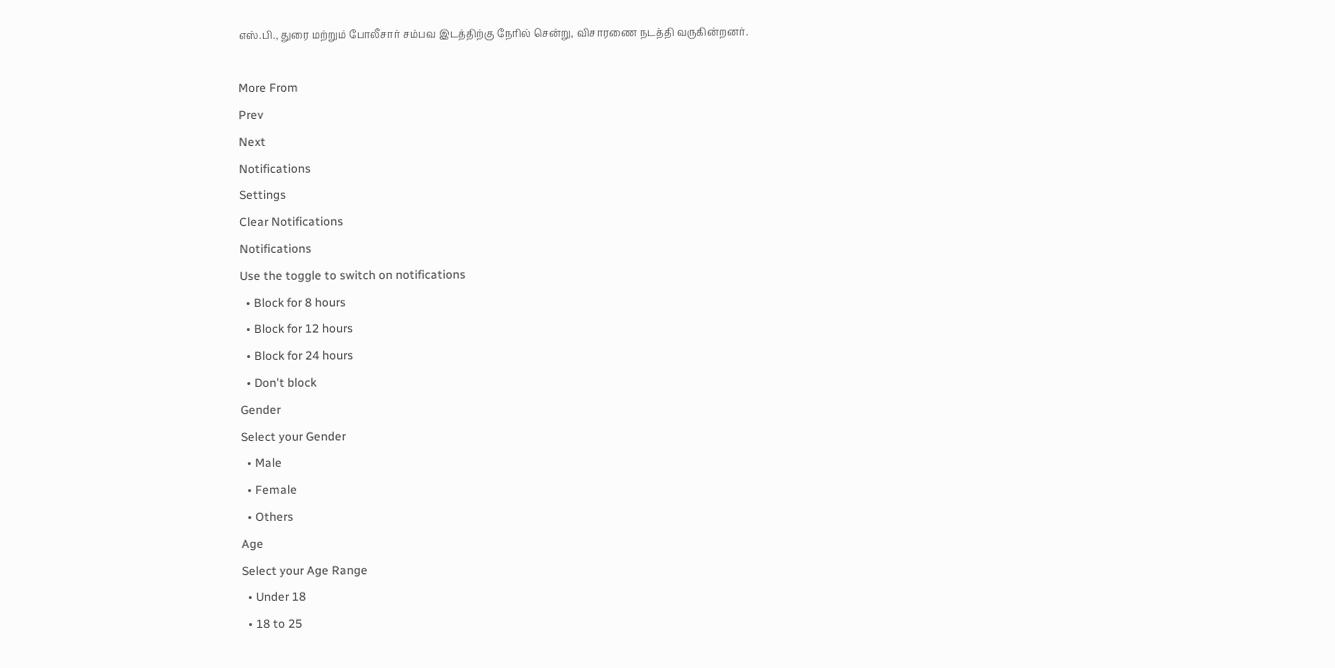எஸ்.பி., துரை மற்றும் போலீசார் சம்பவ இடத்திற்கு நேரில் சென்று, விசாரணை நடத்தி வருகின்றனர்.

More From
Prev
Next
Notifications
Settings
Clear Notifications
Notifications
Use the toggle to switch on notifications
  • Block for 8 hours
  • Block for 12 hours
  • Block for 24 hours
  • Don't block
Gender
Select your Gender
  • Male
  • Female
  • Others
Age
Select your Age Range
  • Under 18
  • 18 to 25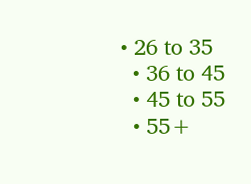• 26 to 35
  • 36 to 45
  • 45 to 55
  • 55+